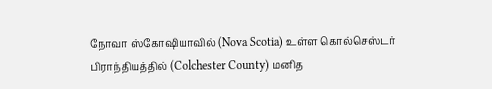நோவா ஸ்கோஷியாவில் (Nova Scotia) உள்ள கொல்செஸ்டர் பிராந்தியத்தில் (Colchester County) மனித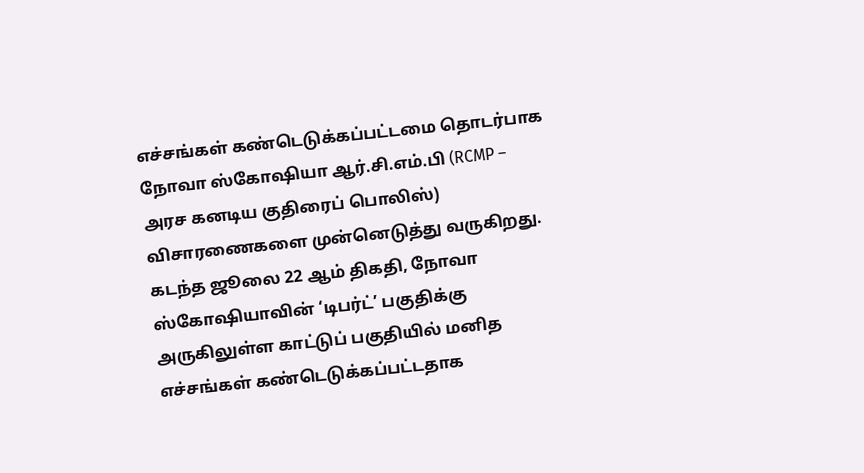எச்சங்கள் கண்டெடுக்கப்பட்டமை தொடர்பாக நோவா ஸ்கோஷியா ஆர்.சி.எம்.பி (RCMP – அரச கனடிய குதிரைப் பொலிஸ்) விசாரணைகளை முன்னெடுத்து வருகிறது.
கடந்த ஜூலை 22 ஆம் திகதி, நோவா ஸ்கோஷியாவின் ‘டிபர்ட்’ பகுதிக்கு அருகிலுள்ள காட்டுப் பகுதியில் மனித எச்சங்கள் கண்டெடுக்கப்பட்டதாக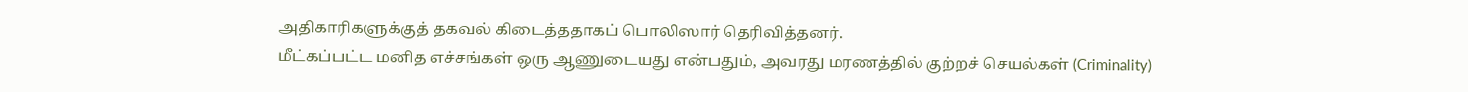அதிகாரிகளுக்குத் தகவல் கிடைத்ததாகப் பொலிஸார் தெரிவித்தனர்.
மீட்கப்பட்ட மனித எச்சங்கள் ஒரு ஆணுடையது என்பதும், அவரது மரணத்தில் குற்றச் செயல்கள் (Criminality)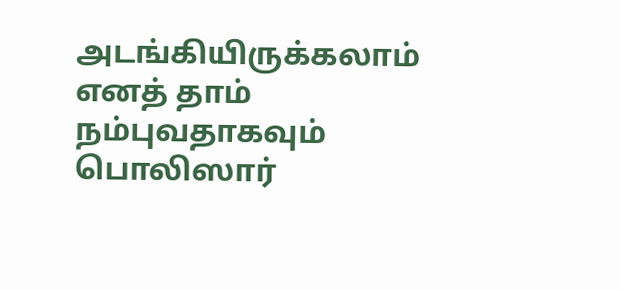அடங்கியிருக்கலாம் எனத் தாம் நம்புவதாகவும் பொலிஸார்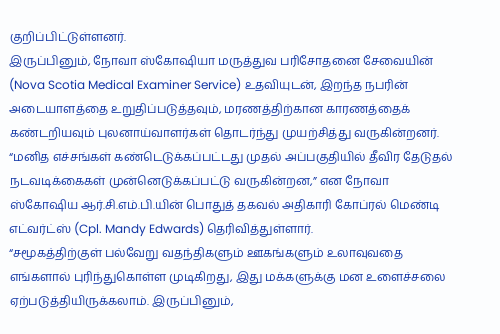குறிப்பிட்டுள்ளனர்.
இருப்பினும், நோவா ஸ்கோஷியா மருத்துவ பரிசோதனை சேவையின் (Nova Scotia Medical Examiner Service) உதவியுடன், இறந்த நபரின் அடையாளத்தை உறுதிப்படுத்தவும், மரணத்திற்கான காரணத்தைக் கண்டறியவும் புலனாய்வாளர்கள் தொடர்ந்து முயற்சித்து வருகின்றனர்.
“மனித எச்சங்கள் கண்டெடுக்கப்பட்டது முதல் அப்பகுதியில் தீவிர தேடுதல் நடவடிக்கைகள் முன்னெடுக்கப்பட்டு வருகின்றன,” என நோவா ஸ்கோஷிய ஆர்.சி.எம்.பி.யின் பொதுத் தகவல் அதிகாரி கோப்ரல் மெண்டி எட்வர்ட்ஸ் (Cpl. Mandy Edwards) தெரிவித்துள்ளார்.
“சமூகத்திற்குள் பல்வேறு வதந்திகளும் ஊகங்களும் உலாவுவதை எங்களால் புரிந்துகொள்ள முடிகிறது, இது மக்களுக்கு மன உளைச்சலை ஏற்படுத்தியிருக்கலாம். இருப்பினும்,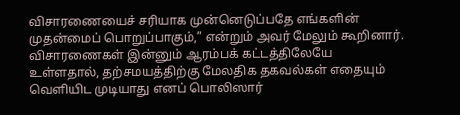விசாரணையைச் சரியாக முன்னெடுப்பதே எங்களின் முதன்மைப் பொறுப்பாகும்,” என்றும் அவர் மேலும் கூறினார்.
விசாரணைகள் இன்னும் ஆரம்பக் கட்டத்திலேயே உள்ளதால், தற்சமயத்திற்கு மேலதிக தகவல்கள் எதையும் வெளியிட முடியாது எனப் பொலிஸார்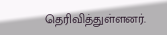தெரிவித்துள்ளனர்.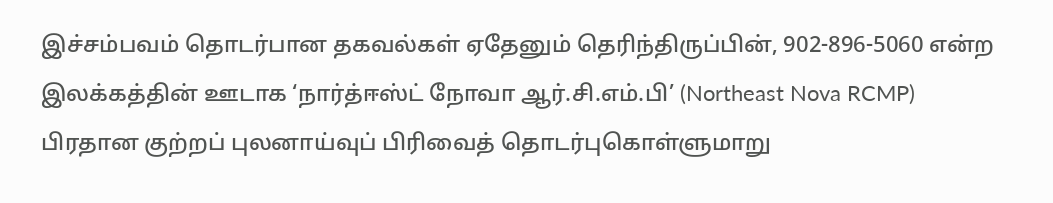இச்சம்பவம் தொடர்பான தகவல்கள் ஏதேனும் தெரிந்திருப்பின், 902-896-5060 என்ற இலக்கத்தின் ஊடாக ‘நார்த்ஈஸ்ட் நோவா ஆர்.சி.எம்.பி’ (Northeast Nova RCMP) பிரதான குற்றப் புலனாய்வுப் பிரிவைத் தொடர்புகொள்ளுமாறு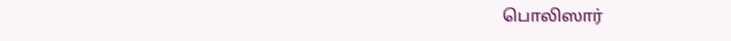பொலிஸார்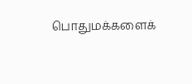பொதுமக்களைக்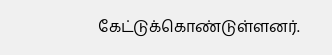கேட்டுக்கொண்டுள்ளனர்.